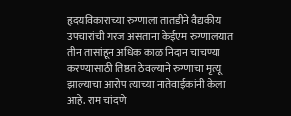हृदयविकाराच्या रुग्णाला तातडीने वैद्यकीय उपचारांची गरज असताना केईएम रुग्णालयात तीन तासांहून अधिक काळ निदान चाचण्या करण्यासाठी तिष्ठत ठेवल्याने रुग्णाचा मृत्यू झाल्याचा आरोप त्याच्या नातेवाईकांनी केला आहे. राम चांदणे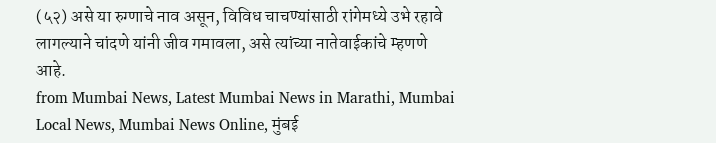(५२) असे या रुग्णाचे नाव असून, विविध चाचण्यांसाठी रांगेमध्ये उभे रहावे लागल्याने चांदणे यांनी जीव गमावला, असे त्यांच्या नातेवाईकांचे म्हणणे आहे.
from Mumbai News, Latest Mumbai News in Marathi, Mumbai Local News, Mumbai News Online, मुंबई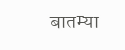बातम्या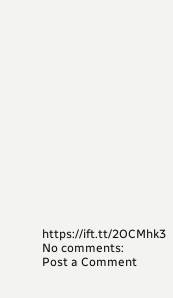https://ift.tt/2OCMhk3
No comments:
Post a Comment